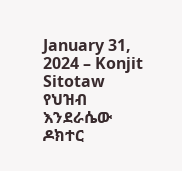January 31, 2024 – Konjit Sitotaw
የህዝብ እንደራሴው ዶክተር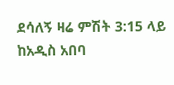ደሳለኝ ዛሬ ምሽት 3:15 ላይ ከአዲስ አበባ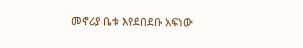መኖሪያ ቤቱ እየደበደቡ አፍነው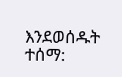እንደወሰዱት ተሰማ: